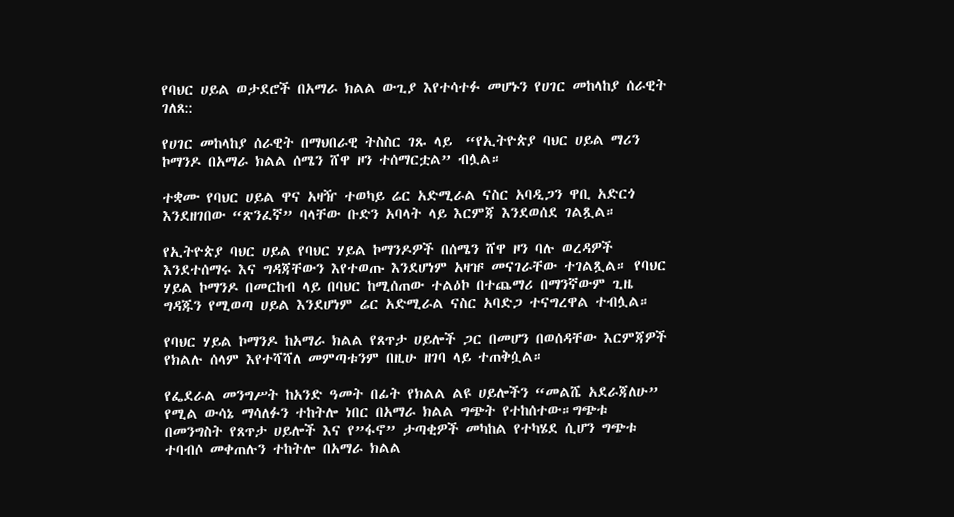የባህር ሀይል ወታደሮች በአማራ ክልል ውጊያ እየተሳተፉ መሆኑን የሀገር መከላከያ ሰራዊት ገለጸ::

የሀገር መከላከያ ሰራዊት በማህበራዊ ትስስር ገጹ ላይ  “የኢትዮጵያ ባህር ሀይል ማሪን ኮማንዶ በአማራ ክልል ሰሜን ሸዋ ዞን ተሰማርቷል” ብሏል።

ተቋሙ የባህር ሀይል ዋና አዛዥ ተወካይ ሬር አድሚራል ናስር አባዲጋን ዋቢ አድርጎ እንደዘገበው “ጽንፈኛ” ባላቸው ቡድን አባላት ላይ እርምጃ እንደወሰደ ገልጿል።

የኢትዮጵያ ባህር ሀይል የባህር ሃይል ኮማንዶዎች በሰሜን ሸዋ ዞን ባሉ ወረዳዎች እንደተሰማሩ እና ግዳጃቸውን እየተወጡ እንደሆነም አዛዡ መናገራቸው ተገልጿል። የባህር ሃይል ኮማንዶ በመርከብ ላይ በባህር ከሚሰጠው ተልዕኮ በተጨማሪ በማንኛውም ጊዜ ግዳጁን የሚወጣ ሀይል እንደሆነም ሬር አድሚራል ናስር አባድጋ ተናግረዋል ተብሏል።

የባህር ሃይል ኮማንዶ ከአማራ ክልል የጸጥታ ሀይሎች ጋር በመሆን በወሰዳቸው እርምጃዎች የክልሉ ሰላም እየተሻሻለ መምጣቱንም በዚሁ ዘገባ ላይ ተጠቅሷል።

የፌደራል መንግሥት ከአንድ ዓመት በፊት የክልል ልዩ ሀይሎችን “መልሼ አደራጃለሁ” የሚል ውሳኔ ማሳለፉን ተከትሎ ነበር በአማራ ክልል ግጭት የተከሰተው።ግጭቱ በመንግስት የጸጥታ ሀይሎች እና የ”ፋኖ” ታጣቂዎች መካከል የተካሄደ ሲሆን ግጭቱ ተባብሶ መቀጠሉን ተከትሎ በአማራ ክልል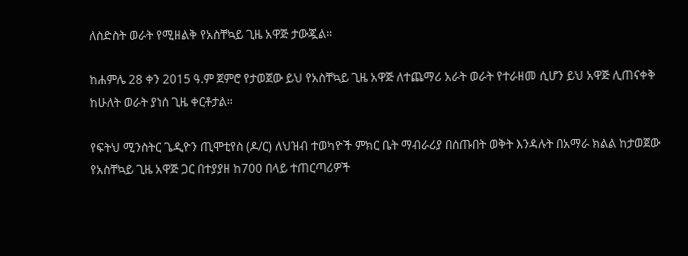ለስድስት ወራት የሚዘልቅ የአስቸኳይ ጊዜ አዋጅ ታውጇል።

ከሐምሌ 28 ቀን 2015 ዓ.ም ጀምሮ የታወጀው ይህ የአስቸኳይ ጊዜ አዋጅ ለተጨማሪ አራት ወራት የተራዘመ ሲሆን ይህ አዋጅ ሊጠናቀቅ ከሁለት ወራት ያነሰ ጊዜ ቀርቶታል።

የፍትህ ሚንስትር ጌዲዮን ጢሞቲየስ (ዶ/ር) ለህዝብ ተወካዮች ምክር ቤት ማብራሪያ በሰጡበት ወቅት እንዳሉት በአማራ ክልል ከታወጀው የአስቸኳይ ጊዜ አዋጅ ጋር በተያያዘ ከ700 በላይ ተጠርጣሪዎች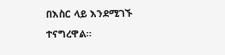በእስር ላይ እንደሚገኙ ተናግረዋል።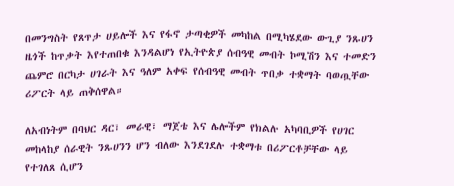በመንግስት የጸጥታ ሀይሎች እና የፋኖ ታጣቂዎች መካከል በሚካሄደው ውጊያ ንጹሀን ዜጎች ከጥቃት እየተጠበቁ እንዳልሆነ የኢትዮጵያ ሰብዓዊ መብት ኮሚሽን እና ተመድን ጨምሮ በርካታ ሀገራት እና ዓለም አቀፍ የሰብዓዊ መብት ጥበቃ ተቋማት ባወጧቸው ሪፖርት ላይ ጠቅሰዋል።

ለአብነትም በባህር ዳር፣ መራዊ፣ ማጀቴ እና ሌሎችም የክልሉ አካባቢዎች የሀገር መከላከያ ሰራዊት ንጹሀንን ሆን ብለው እንደገደሉ ተቋማቱ በሪፖርቶቻቸው ላይ የተገለጸ ሲሆን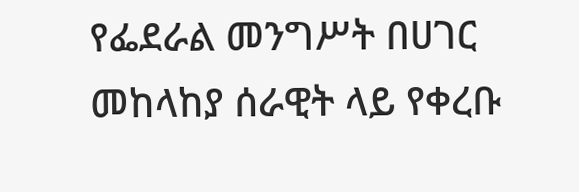የፌደራል መንግሥት በሀገር መከላከያ ሰራዊት ላይ የቀረቡ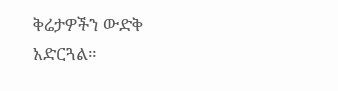ቅሬታዎችን ውድቅ አድርጓል።